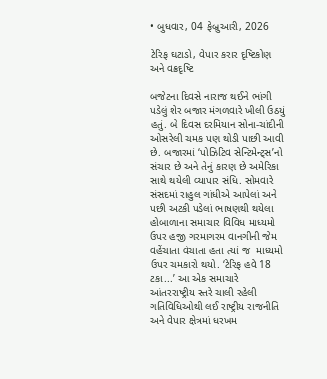• બુધવાર, 04 ફેબ્રુઆરી, 2026

ટેરિફ ઘટાડો, વેપાર કરાર દૃષ્ટિકોણ અને વક્રદૃષ્ટિ

બજેટના દિવસે નારાજ થઈને ભાંગી પડેલું શેર બજાર મંગળવારે ખીલી ઉઠયું હતું. બે દિવસ દરમિયાન સોના-ચાંદીની ઓસરેલી ચમક પણ થોડી પાછી આવી છે. બજારમાં ‘પોઝિટિવ સેન્ટિમેન્ટ્સ’નો સંચાર છે અને તેનું કારણ છે અમેરિકા સાથે થયેલી વ્યાપાર સંધિ. સોમવારે સંસદમાં રાહુલ ગાંધીએ આપેલાં અને પછી અટકી પડેલાં ભાષણથી થયેલા હોબાળાના સમાચાર વિવિધ માધ્યમો ઉપર હજી ગરમાગરમ વાનગીની જેમ વહેંચાતા વંચાતા હતા ત્યાં જ  માધ્યમો ઉપર ચમકારો થયો. ‘ટેરિફ હવે 18 ટકા...’ આ એક સમાચારે આંતરરાષ્ટ્રીય સ્તરે ચાલી રહેલી ગતિવિધિઓથી લઈ રાષ્ટ્રીય રાજનીતિ અને વેપાર ક્ષેત્રમાં ધરખમ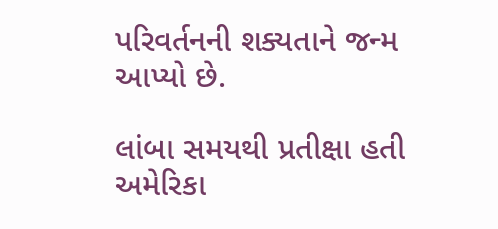પરિવર્તનની શક્યતાને જન્મ આપ્યો છે.

લાંબા સમયથી પ્રતીક્ષા હતી અમેરિકા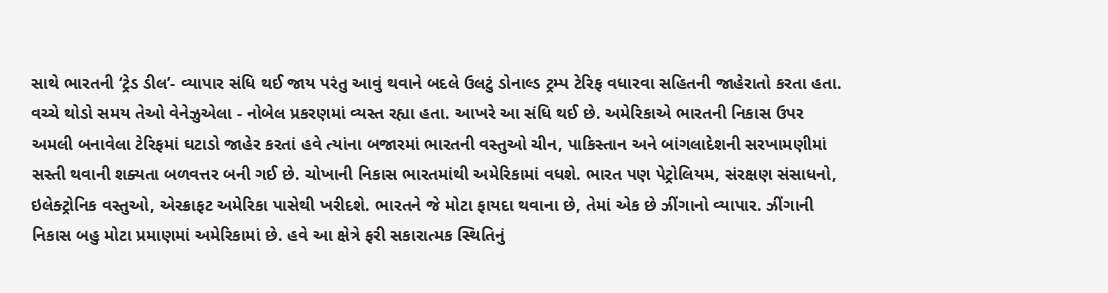સાથે ભારતની ‘ટ્રેડ ડીલ’- વ્યાપાર સંધિ થઈ જાય પરંતુ આવું થવાને બદલે ઉલટું ડોનાલ્ડ ટ્રમ્પ ટેરિફ વધારવા સહિતની જાહેરાતો કરતા હતા. વચ્ચે થોડો સમય તેઓ વેનેઝુએલા - નોબેલ પ્રકરણમાં વ્યસ્ત રહ્યા હતા. આખરે આ સંધિ થઈ છે. અમેરિકાએ ભારતની નિકાસ ઉપર અમલી બનાવેલા ટેરિફમાં ઘટાડો જાહેર કરતાં હવે ત્યાંના બજારમાં ભારતની વસ્તુઓ ચીન, પાકિસ્તાન અને બાંગલાદેશની સરખામણીમાં સસ્તી થવાની શક્યતા બળવત્તર બની ગઈ છે. ચોખાની નિકાસ ભારતમાંથી અમેરિકામાં વધશે. ભારત પણ પેટ્રોલિયમ, સંરક્ષણ સંસાધનો, ઇલેક્ટ્રોનિક વસ્તુઓ, એરક્રાફટ અમેરિકા પાસેથી ખરીદશે. ભારતને જે મોટા ફાયદા થવાના છે, તેમાં એક છે ઝીંગાનો વ્યાપાર. ઝીંગાની નિકાસ બહુ મોટા પ્રમાણમાં અમેરિકામાં છે. હવે આ ક્ષેત્રે ફરી સકારાત્મક સ્થિતિનું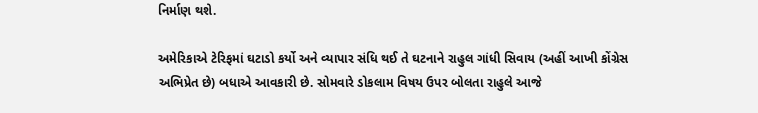નિર્માણ થશે.

અમેરિકાએ ટેરિફમાં ઘટાડો કર્યો અને વ્યાપાર સંધિ થઈ તે ઘટનાને રાહુલ ગાંધી સિવાય (અહીં આખી કોંગ્રેસ અભિપ્રેત છે) બધાએ આવકારી છે. સોમવારે ડોકલામ વિષય ઉપર બોલતા રાહુલે આજે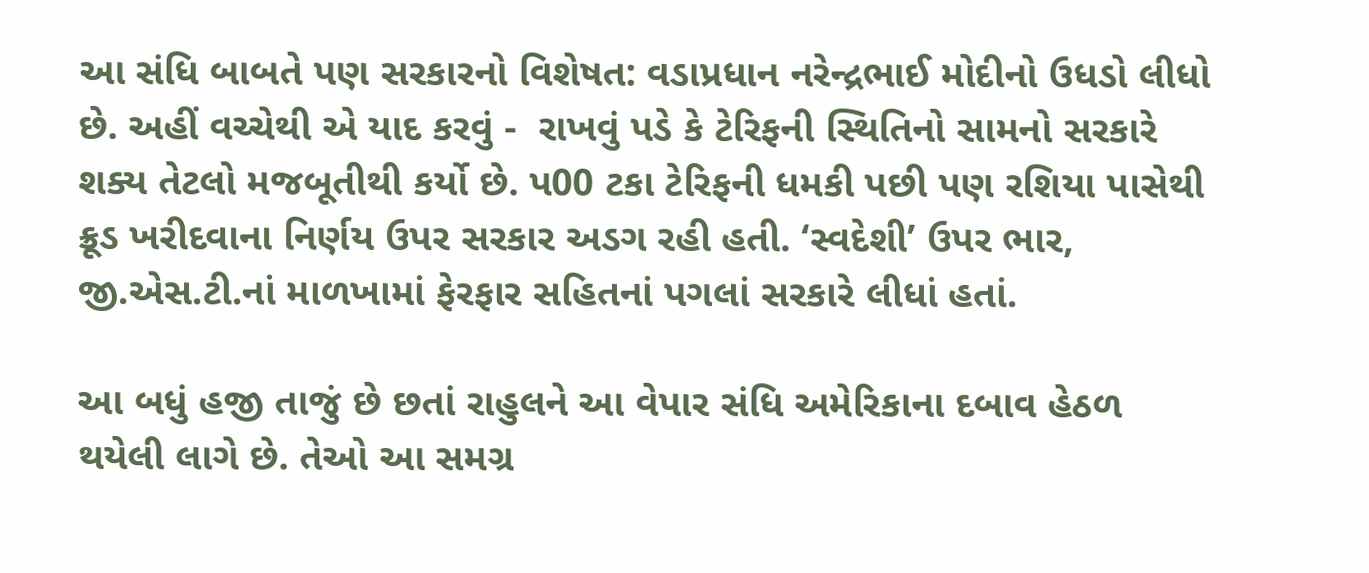આ સંધિ બાબતે પણ સરકારનો વિશેષત: વડાપ્રધાન નરેન્દ્રભાઈ મોદીનો ઉધડો લીધો છે. અહીં વચ્ચેથી એ યાદ કરવું -  રાખવું પડે કે ટેરિફની સ્થિતિનો સામનો સરકારે શક્ય તેટલો મજબૂતીથી કર્યો છે. પ00 ટકા ટેરિફની ધમકી પછી પણ રશિયા પાસેથી ક્રૂડ ખરીદવાના નિર્ણય ઉપર સરકાર અડગ રહી હતી. ‘સ્વદેશી’ ઉપર ભાર, જી.એસ.ટી.નાં માળખામાં ફેરફાર સહિતનાં પગલાં સરકારે લીધાં હતાં.

આ બધું હજી તાજું છે છતાં રાહુલને આ વેપાર સંધિ અમેરિકાના દબાવ હેઠળ થયેલી લાગે છે. તેઓ આ સમગ્ર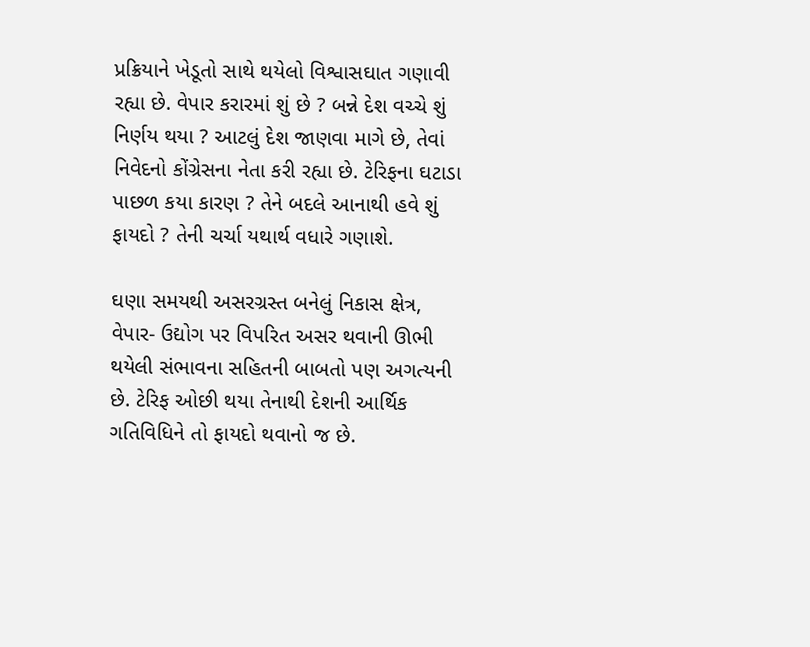પ્રક્રિયાને ખેડૂતો સાથે થયેલો વિશ્વાસઘાત ગણાવી રહ્યા છે. વેપાર કરારમાં શું છે ? બન્ને દેશ વચ્ચે શું નિર્ણય થયા ? આટલું દેશ જાણવા માગે છે, તેવાં નિવેદનો કોંગ્રેસના નેતા કરી રહ્યા છે. ટેરિફના ઘટાડા પાછળ કયા કારણ ? તેને બદલે આનાથી હવે શું ફાયદો ? તેની ચર્ચા યથાર્થ વધારે ગણાશે.

ઘણા સમયથી અસરગ્રસ્ત બનેલું નિકાસ ક્ષેત્ર, વેપાર- ઉદ્યોગ પર વિપરિત અસર થવાની ઊભી થયેલી સંભાવના સહિતની બાબતો પણ અગત્યની છે. ટેરિફ ઓછી થયા તેનાથી દેશની આર્થિક ગતિવિધિને તો ફાયદો થવાનો જ છે.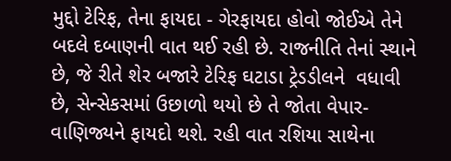મુદ્દો ટેરિફ, તેના ફાયદા - ગેરફાયદા હોવો જોઈએ તેને બદલે દબાણની વાત થઈ રહી છે. રાજનીતિ તેનાં સ્થાને છે, જે રીતે શેર બજારે ટેરિફ ઘટાડા ટ્રેડડીલને  વધાવી છે, સેન્સેકસમાં ઉછાળો થયો છે તે જોતા વેપાર-વાણિજ્યને ફાયદો થશે. રહી વાત રશિયા સાથેના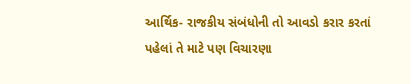આર્થિક- રાજકીય સંબંધોની તો આવડો કરાર કરતાં પહેલાં તે માટે પણ વિચારણા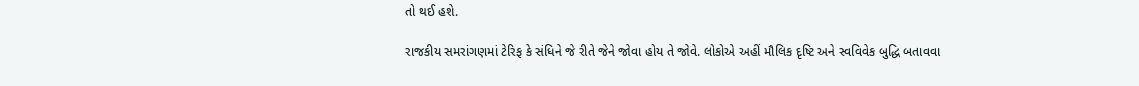તો થઈ હશે.

રાજકીય સમરાંગણમાં ટેરિફ કે સંધિને જે રીતે જેને જોવા હોય તે જોવે. લોકોએ અહીં મૌલિક દૃષ્ટિ અને સ્વવિવેક બુદ્ધિ બતાવવા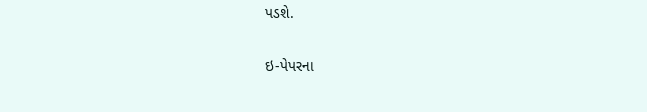પડશે.

ઇ-પેપરના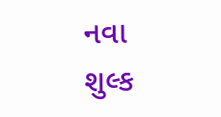નવા શુલ્ક